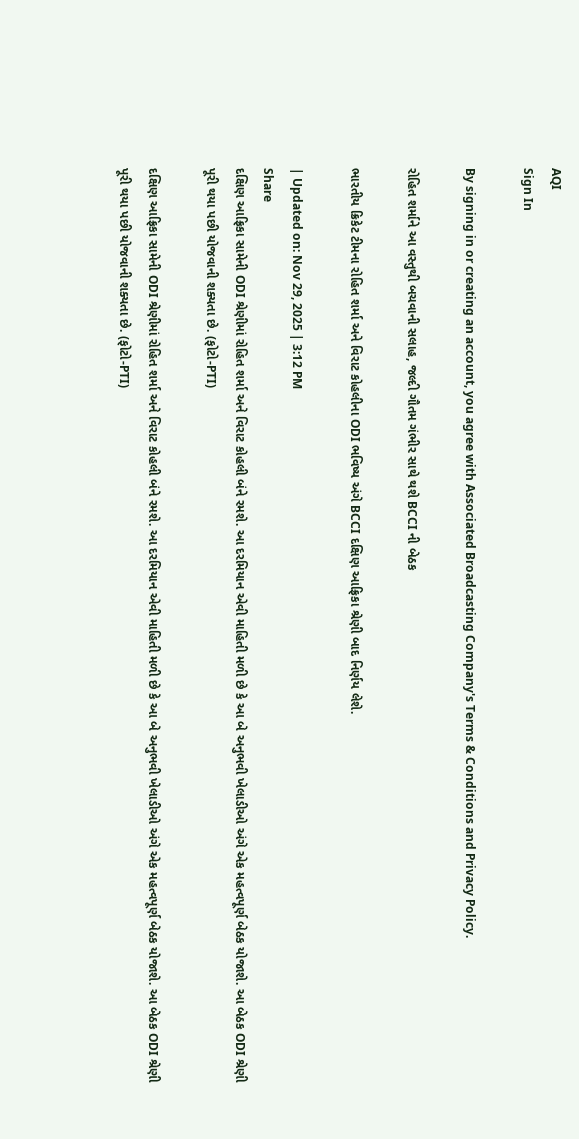AQI
Sign In

By signing in or creating an account, you agree with Associated Broadcasting Company's Terms & Conditions and Privacy Policy.

રોહિત શર્માને આ વસ્તુથી બચવાની સલાહ, જલ્દી ગૌતમ ગંભીર સાથે થશે BCCI ની બેઠક

ભારતીય ક્રિકેટ ટીમના રોહિત શર્મા અને વિરાટ કોહલીના ODI ભવિષ્ય અંગે BCCI દક્ષિણ આફ્રિકા શ્રેણી બાદ નિર્ણય લેશે.

| Updated on: Nov 29, 2025 | 3:12 PM
Share
દક્ષિણ આફ્રિકા સામેની ODI શ્રેણીમાં રોહિત શર્મા અને વિરાટ કોહલી બંને રમશે. આ દરમિયાન એવી માહિતી મળી છે કે આ બે અનુભવી ખેલાડીઓ અંગે એક મહત્વપૂર્ણ બેઠક યોજાશે. આ બેઠક ODI શ્રેણી પૂરી થયા પછી યોજવાની શક્યતા છે. (ફોટો-PTI)

દક્ષિણ આફ્રિકા સામેની ODI શ્રેણીમાં રોહિત શર્મા અને વિરાટ કોહલી બંને રમશે. આ દરમિયાન એવી માહિતી મળી છે કે આ બે અનુભવી ખેલાડીઓ અંગે એક મહત્વપૂર્ણ બેઠક યોજાશે. આ બેઠક ODI શ્રેણી પૂરી થયા પછી યોજવાની શક્યતા છે. (ફોટો-PTI)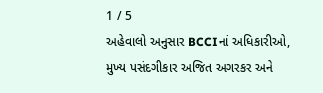1 / 5
અહેવાલો અનુસાર BCCIનાં અધિકારીઓ, મુખ્ય પસંદગીકાર અજિત અગરકર અને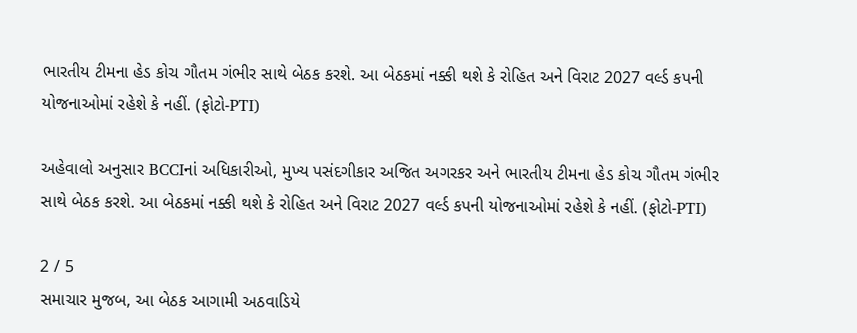ભારતીય ટીમના હેડ કોચ ગૌતમ ગંભીર સાથે બેઠક કરશે. આ બેઠકમાં નક્કી થશે કે રોહિત અને વિરાટ 2027 વર્લ્ડ કપની યોજનાઓમાં રહેશે કે નહીં. (ફોટો-PTI)

અહેવાલો અનુસાર BCCIનાં અધિકારીઓ, મુખ્ય પસંદગીકાર અજિત અગરકર અને ભારતીય ટીમના હેડ કોચ ગૌતમ ગંભીર સાથે બેઠક કરશે. આ બેઠકમાં નક્કી થશે કે રોહિત અને વિરાટ 2027 વર્લ્ડ કપની યોજનાઓમાં રહેશે કે નહીં. (ફોટો-PTI)

2 / 5
સમાચાર મુજબ, આ બેઠક આગામી અઠવાડિયે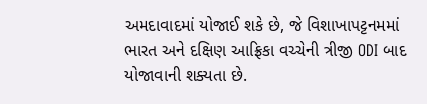અમદાવાદમાં યોજાઈ શકે છે, જે વિશાખાપટ્ટનમમાં ભારત અને દક્ષિણ આફ્રિકા વચ્ચેની ત્રીજી ODI બાદ યોજાવાની શક્યતા છે.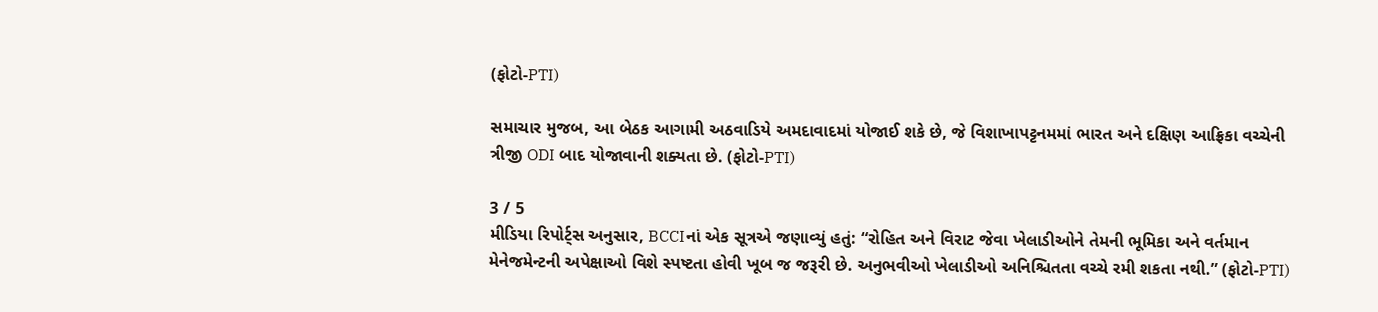(ફોટો-PTI)

સમાચાર મુજબ, આ બેઠક આગામી અઠવાડિયે અમદાવાદમાં યોજાઈ શકે છે, જે વિશાખાપટ્ટનમમાં ભારત અને દક્ષિણ આફ્રિકા વચ્ચેની ત્રીજી ODI બાદ યોજાવાની શક્યતા છે. (ફોટો-PTI)

3 / 5
મીડિયા રિપોર્ટ્સ અનુસાર, BCCIનાં એક સૂત્રએ જણાવ્યું હતું: “રોહિત અને વિરાટ જેવા ખેલાડીઓને તેમની ભૂમિકા અને વર્તમાન મેનેજમેન્ટની અપેક્ષાઓ વિશે સ્પષ્ટતા હોવી ખૂબ જ જરૂરી છે. અનુભવીઓ ખેલાડીઓ અનિશ્ચિતતા વચ્ચે રમી શકતા નથી.” (ફોટો-PTI)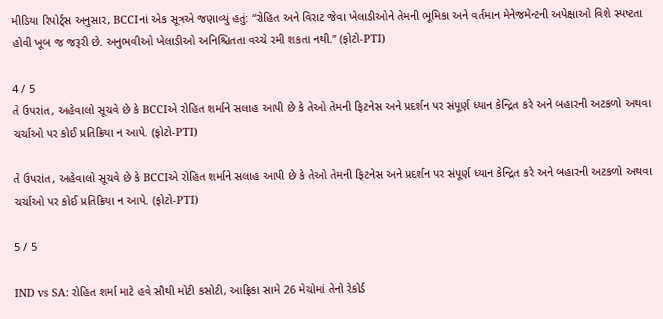મીડિયા રિપોર્ટ્સ અનુસાર, BCCIનાં એક સૂત્રએ જણાવ્યું હતું: “રોહિત અને વિરાટ જેવા ખેલાડીઓને તેમની ભૂમિકા અને વર્તમાન મેનેજમેન્ટની અપેક્ષાઓ વિશે સ્પષ્ટતા હોવી ખૂબ જ જરૂરી છે. અનુભવીઓ ખેલાડીઓ અનિશ્ચિતતા વચ્ચે રમી શકતા નથી.” (ફોટો-PTI)

4 / 5
તે ઉપરાંત, અહેવાલો સૂચવે છે કે BCCIએ રોહિત શર્માને સલાહ આપી છે કે તેઓ તેમની ફિટનેસ અને પ્રદર્શન પર સંપૂર્ણ ધ્યાન કેન્દ્રિત કરે અને બહારની અટકળો અથવા ચર્ચાઓ પર કોઈ પ્રતિક્રિયા ન આપે. (ફોટો-PTI)

તે ઉપરાંત, અહેવાલો સૂચવે છે કે BCCIએ રોહિત શર્માને સલાહ આપી છે કે તેઓ તેમની ફિટનેસ અને પ્રદર્શન પર સંપૂર્ણ ધ્યાન કેન્દ્રિત કરે અને બહારની અટકળો અથવા ચર્ચાઓ પર કોઈ પ્રતિક્રિયા ન આપે. (ફોટો-PTI)

5 / 5

IND vs SA: રોહિત શર્મા માટે હવે સૌથી મોટી કસોટી, આફ્રિકા સામે 26 મેચોમાં તેનો રેકોર્ડ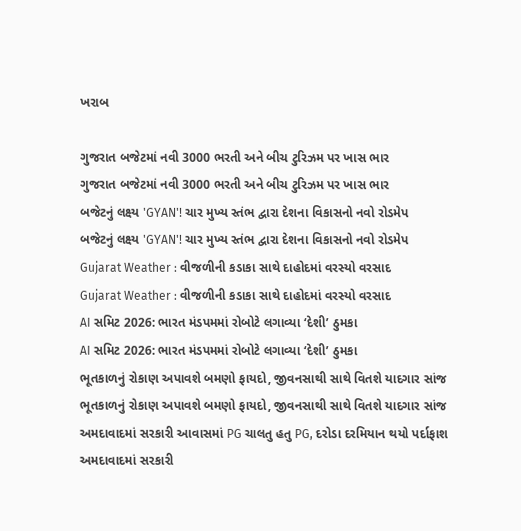ખરાબ

ગુજરાત બજેટમાં નવી 3000 ભરતી અને બીચ ટુરિઝમ પર ખાસ ભાર
ગુજરાત બજેટમાં નવી 3000 ભરતી અને બીચ ટુરિઝમ પર ખાસ ભાર
બજેટનું લક્ષ્ય 'GYAN'! ચાર મુખ્ય સ્તંભ દ્વારા દેશના વિકાસનો નવો રોડમેપ
બજેટનું લક્ષ્ય 'GYAN'! ચાર મુખ્ય સ્તંભ દ્વારા દેશના વિકાસનો નવો રોડમેપ
Gujarat Weather : વીજળીની કડાકા સાથે દાહોદમાં વરસ્યો વરસાદ
Gujarat Weather : વીજળીની કડાકા સાથે દાહોદમાં વરસ્યો વરસાદ
AI સમિટ 2026: ભારત મંડપમમાં રોબોટે લગાવ્યા ‘દેશી’ ઠુમકા
AI સમિટ 2026: ભારત મંડપમમાં રોબોટે લગાવ્યા ‘દેશી’ ઠુમકા
ભૂતકાળનું રોકાણ અપાવશે બમણો ફાયદો, જીવનસાથી સાથે વિતશે યાદગાર સાંજ
ભૂતકાળનું રોકાણ અપાવશે બમણો ફાયદો, જીવનસાથી સાથે વિતશે યાદગાર સાંજ
અમદાવાદમાં સરકારી આવાસમાં PG ચાલતુ હતુ PG, દરોડા દરમિયાન થયો પર્દાફાશ
અમદાવાદમાં સરકારી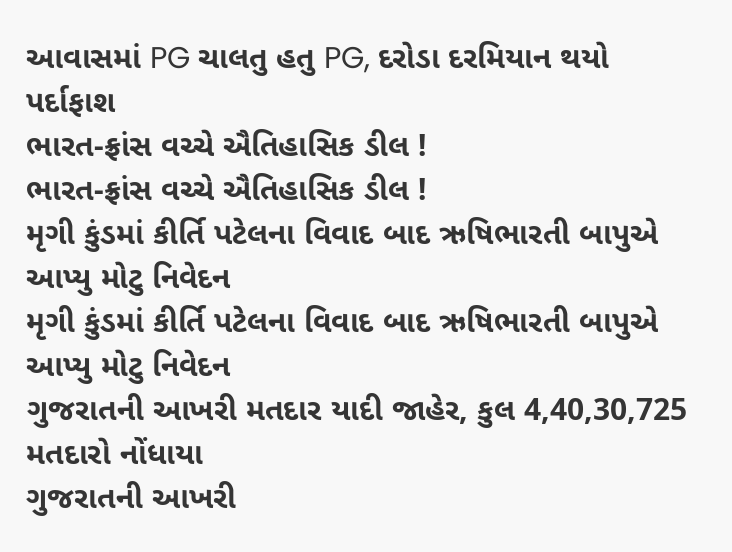આવાસમાં PG ચાલતુ હતુ PG, દરોડા દરમિયાન થયો પર્દાફાશ
ભારત-ફ્રાંસ વચ્ચે ઐતિહાસિક ડીલ !
ભારત-ફ્રાંસ વચ્ચે ઐતિહાસિક ડીલ !
મૃગી કુંડમાં કીર્તિ પટેલના વિવાદ બાદ ઋષિભારતી બાપુએ આપ્યુ મોટુ નિવેદન
મૃગી કુંડમાં કીર્તિ પટેલના વિવાદ બાદ ઋષિભારતી બાપુએ આપ્યુ મોટુ નિવેદન
ગુજરાતની આખરી મતદાર યાદી જાહેર, કુલ 4,40,30,725 મતદારો નોંધાયા
ગુજરાતની આખરી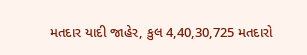મતદાર યાદી જાહેર, કુલ 4,40,30,725 મતદારો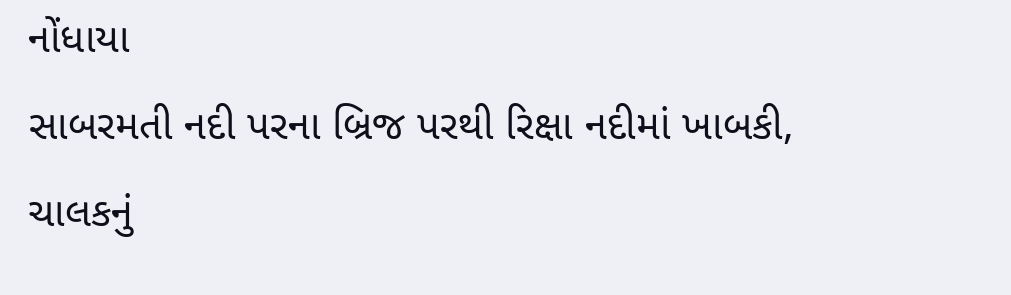નોંધાયા
સાબરમતી નદી પરના બ્રિજ પરથી રિક્ષા નદીમાં ખાબકી, ચાલકનું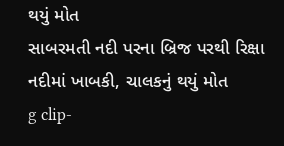થયું મોત
સાબરમતી નદી પરના બ્રિજ પરથી રિક્ષા નદીમાં ખાબકી, ચાલકનું થયું મોત
g clip-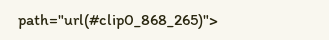path="url(#clip0_868_265)">